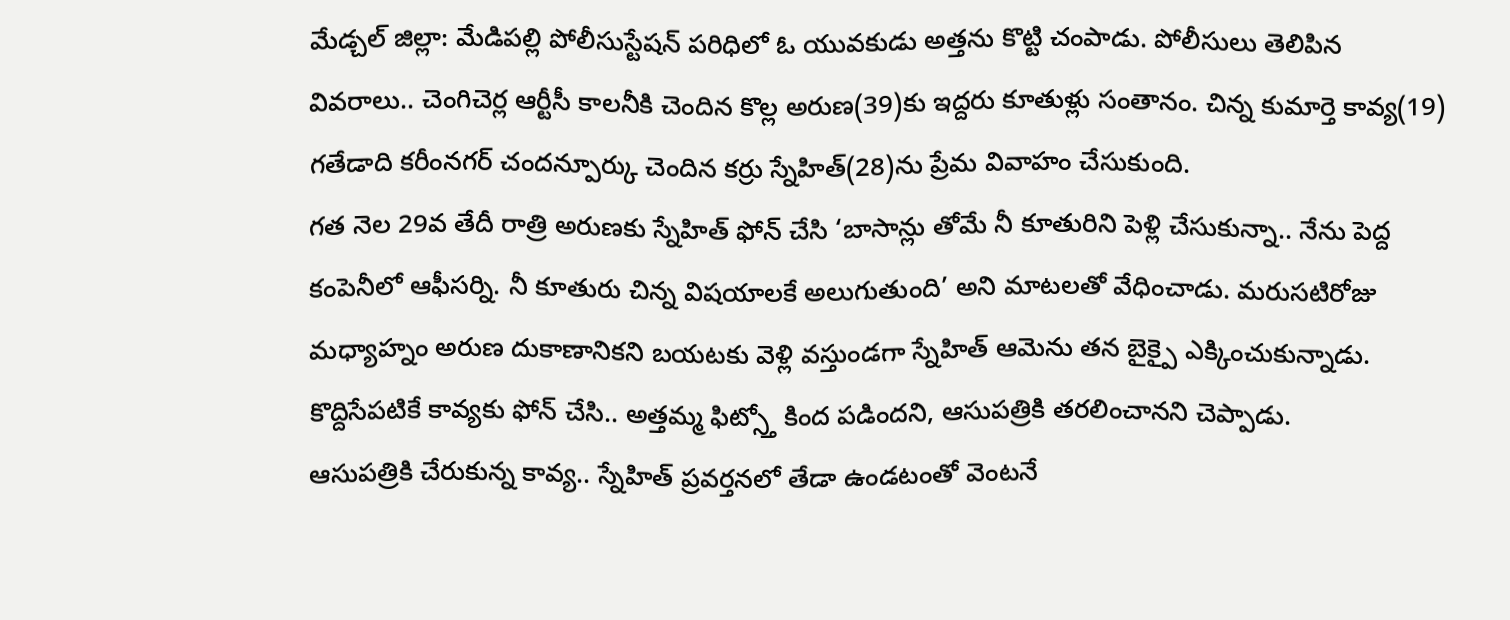మేడ్చల్ జిల్లా: మేడిపల్లి పోలీసుస్టేషన్ పరిధిలో ఓ యువకుడు అత్తను కొట్టి చంపాడు. పోలీసులు తెలిపిన వివరాలు.. చెంగిచెర్ల ఆర్టీసీ కాలనీకి చెందిన కొల్ల అరుణ(39)కు ఇద్దరు కూతుళ్లు సంతానం. చిన్న కుమార్తె కావ్య(19) గతేడాది కరీంనగర్ చందన్పూర్కు చెందిన కర్రు స్నేహిత్(28)ను ప్రేమ వివాహం చేసుకుంది.
గత నెల 29వ తేదీ రాత్రి అరుణకు స్నేహిత్ ఫోన్ చేసి ‘బాసాన్లు తోమే నీ కూతురిని పెళ్లి చేసుకున్నా.. నేను పెద్ద కంపెనీలో ఆఫీసర్ని. నీ కూతురు చిన్న విషయాలకే అలుగుతుంది’ అని మాటలతో వేధించాడు. మరుసటిరోజు మధ్యాహ్నం అరుణ దుకాణానికని బయటకు వెళ్లి వస్తుండగా స్నేహిత్ ఆమెను తన బైక్పై ఎక్కించుకున్నాడు. కొద్దిసేపటికే కావ్యకు ఫోన్ చేసి.. అత్తమ్మ ఫిట్స్తో కింద పడిందని, ఆసుపత్రికి తరలించానని చెప్పాడు.
ఆసుపత్రికి చేరుకున్న కావ్య.. స్నేహిత్ ప్రవర్తనలో తేడా ఉండటంతో వెంటనే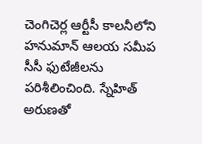చెంగిచెర్ల ఆర్టీసీ కాలనీలోని హనుమాన్ ఆలయ సమీప సీసీ ఫుటేజీలను పరిశీలించింది. స్నేహిత్ అరుణతో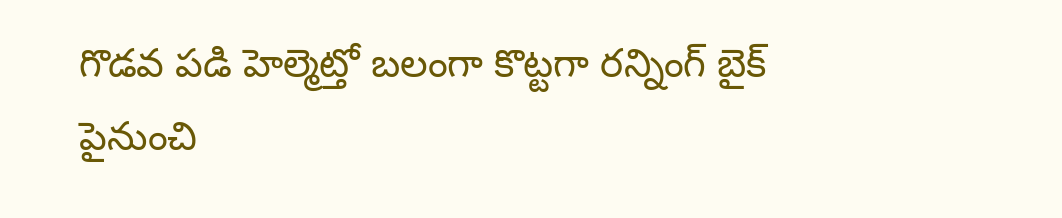గొడవ పడి హెల్మెట్తో బలంగా కొట్టగా రన్నింగ్ బైక్ పైనుంచి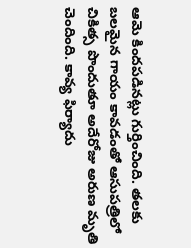ఆమె కిందపడినట్లు గుర్తించింది. తలకు బలమైన గాయం కావడంతో ఆసుపత్రిలో చికిత్స పొందుతూ అదేరోజు అరుణ మృతి చెందింది. కావ్య ఫిర్యాదు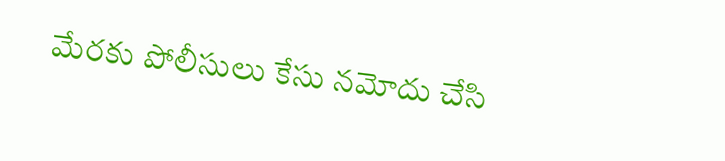మేరకు పోలీసులు కేసు నమోదు చేసి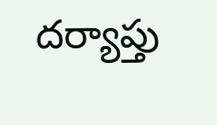దర్యాప్తు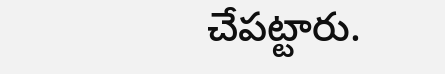చేపట్టారు.